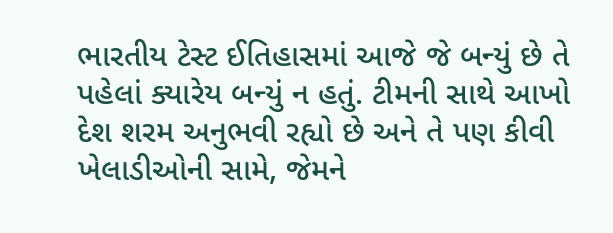ભારતીય ટેસ્ટ ઈતિહાસમાં આજે જે બન્યું છે તે પહેલાં ક્યારેય બન્યું ન હતું. ટીમની સાથે આખો દેશ શરમ અનુભવી રહ્યો છે અને તે પણ કીવી ખેલાડીઓની સામે, જેમને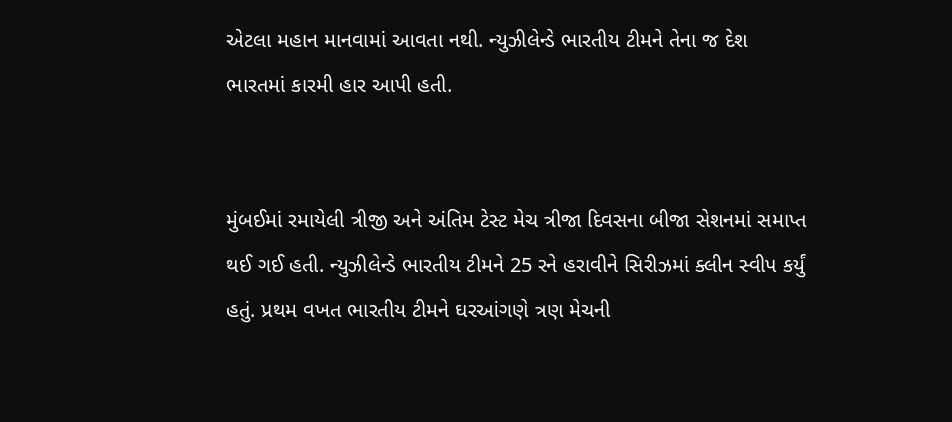એટલા મહાન માનવામાં આવતા નથી. ન્યુઝીલેન્ડે ભારતીય ટીમને તેના જ દેશ ભારતમાં કારમી હાર આપી હતી.


મુંબઈમાં રમાયેલી ત્રીજી અને અંતિમ ટેસ્ટ મેચ ત્રીજા દિવસના બીજા સેશનમાં સમાપ્ત થઈ ગઈ હતી. ન્યુઝીલેન્ડે ભારતીય ટીમને 25 રને હરાવીને સિરીઝમાં ક્લીન સ્વીપ કર્યું હતું. પ્રથમ વખત ભારતીય ટીમને ઘરઆંગણે ત્રણ મેચની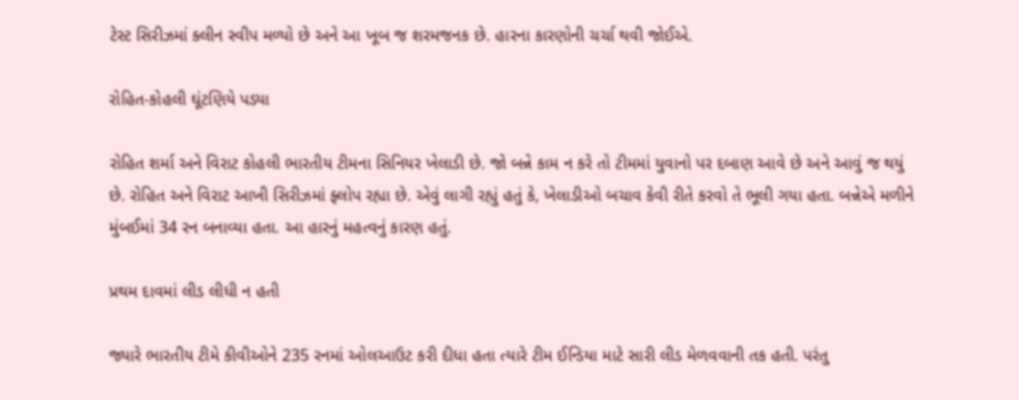ટેસ્ટ સિરીઝમાં ક્લીન સ્વીપ મળ્યો છે અને આ ખૂબ જ શરમજનક છે. હારના કારણોની ચર્ચા થવી જોઈએ.

રોહિત-કોહલી ઘૂંટણિયે પડ્યા

રોહિત શર્મા અને વિરાટ કોહલી ભારતીય ટીમના સિનિયર ખેલાડી છે. જો બન્ને કામ ન કરે તો ટીમમાં યુવાનો પર દબાણ આવે છે અને આવું જ થયું છે. રોહિત અને વિરાટ આખી સિરીઝમાં ફ્લોપ રહ્યા છે. એવું લાગી રહ્યું હતું કે, ખેલાડીઓ બચાવ કેવી રીતે કરવો તે ભૂલી ગયા હતા. બન્નેએ મળીને મુંબઈમાં 34 રન બનાવ્યા હતા. આ હારનું મહત્વનું કારણ હતું.

પ્રથમ દાવમાં લીડ લીધી ન હતી

જ્યારે ભારતીય ટીમે કીવીઓને 235 રનમાં ઓલઆઉટ કરી દીધા હતા ત્યારે ટીમ ઈન્ડિયા માટે સારી લીડ મેળવવાની તક હતી. પરંતુ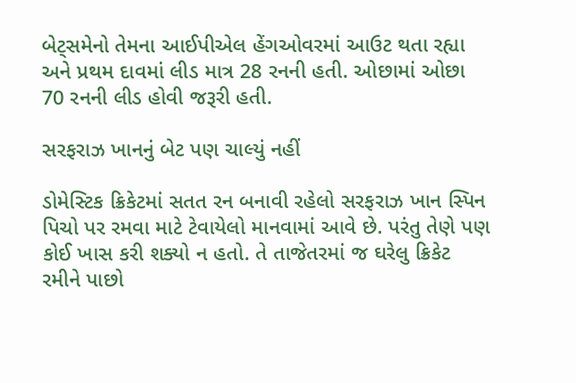બેટ્સમેનો તેમના આઈપીએલ હેંગઓવરમાં આઉટ થતા રહ્યા અને પ્રથમ દાવમાં લીડ માત્ર 28 રનની હતી. ઓછામાં ઓછા 70 રનની લીડ હોવી જરૂરી હતી.

સરફરાઝ ખાનનું બેટ પણ ચાલ્યું નહીં

ડોમેસ્ટિક ક્રિકેટમાં સતત રન બનાવી રહેલો સરફરાઝ ખાન સ્પિન પિચો પર રમવા માટે ટેવાયેલો માનવામાં આવે છે. પરંતુ તેણે પણ કોઈ ખાસ કરી શક્યો ન હતો. તે તાજેતરમાં જ ઘરેલુ ક્રિકેટ રમીને પાછો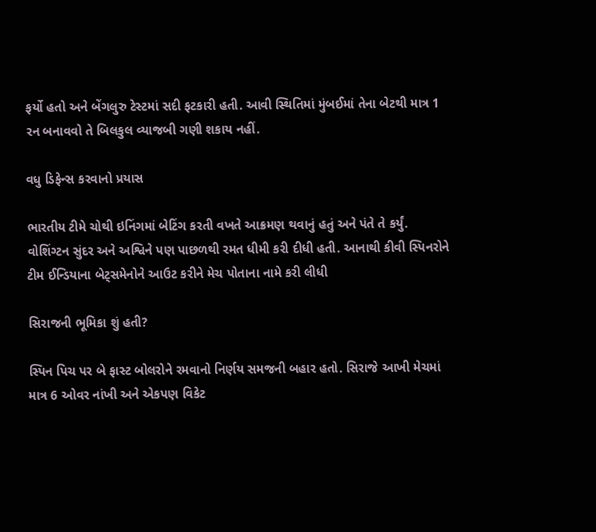ફર્યો હતો અને બેંગલુરુ ટેસ્ટમાં સદી ફટકારી હતી. આવી સ્થિતિમાં મુંબઈમાં તેના બેટથી માત્ર 1 રન બનાવવો તે બિલકુલ વ્યાજબી ગણી શકાય નહીં.

વધુ ડિફેન્સ કરવાનો પ્રયાસ

ભારતીય ટીમે ચોથી ઇનિંગમાં બેટિંગ કરતી વખતે આક્રમણ થવાનું હતું અને પંતે તે કર્યું. વોશિંગ્ટન સુંદર અને અશ્વિને પણ પાછળથી રમત ધીમી કરી દીધી હતી. આનાથી કીવી સ્પિનરોને ટીમ ઈન્ડિયાના બેટ્સમેનોને આઉટ કરીને મેચ પોતાના નામે કરી લીધી

સિરાજની ભૂમિકા શું હતી?

સ્પિન પિચ પર બે ફાસ્ટ બોલરોને રમવાનો નિર્ણય સમજની બહાર હતો. સિરાજે આખી મેચમાં માત્ર 6 ઓવર નાંખી અને એકપણ વિકેટ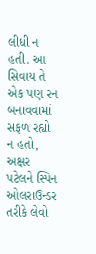લીધી ન હતી. આ સિવાય તે એક પણ રન બનાવવામાં સફળ રહ્યો ન હતો, અક્ષર પટેલને સ્પિન ઓલરાઉન્ડર તરીકે લેવો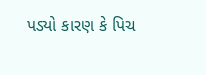પડ્યો કારણ કે પિચ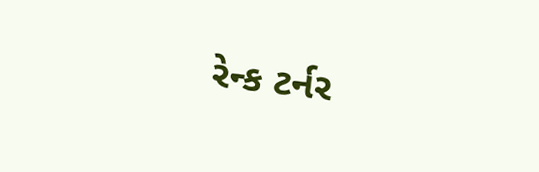રેન્ક ટર્નર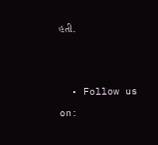હતી.


  • Follow us on: